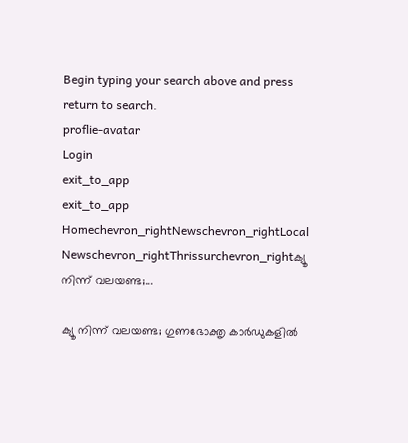Begin typing your search above and press return to search.
proflie-avatar
Login
exit_to_app
exit_to_app
Homechevron_rightNewschevron_rightLocal Newschevron_rightThrissurchevron_rightക്യൂ നിന്ന് വലയണ്ട;...

ക്യൂ നിന്ന് വലയണ്ട; ഗുണഭോക്തൃ കാർഡുകളിൽ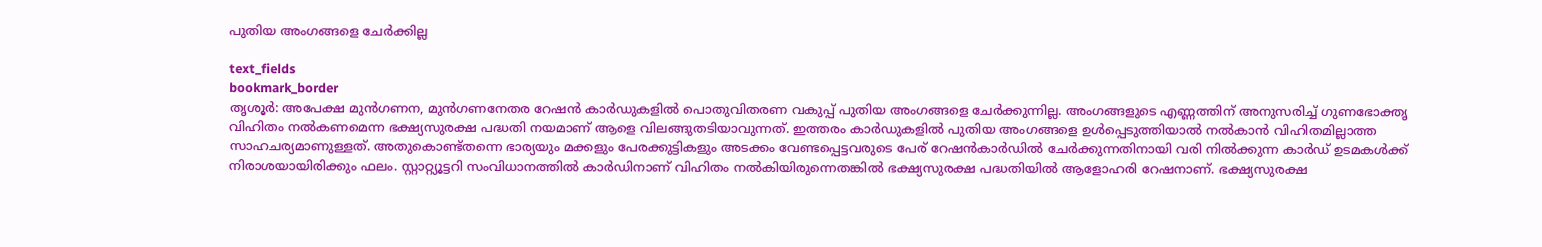പുതിയ അംഗങ്ങളെ ചേർക്കില്ല

text_fields
bookmark_border
തൃശൂർ: അപേക്ഷ മുൻഗണന, മുൻഗണനേതര റേഷൻ കാർഡുകളിൽ പൊതുവിതരണ വകുപ്പ് പുതിയ അംഗങ്ങളെ ചേർക്കുന്നില്ല. അംഗങ്ങളുടെ എണ്ണത്തിന് അനുസരിച്ച് ഗുണഭോക്തൃ വിഹിതം നൽകണമെന്ന ഭക്ഷ്യസുരക്ഷ പദ്ധതി നയമാണ് ആളെ വിലങ്ങുതടിയാവുന്നത്. ഇത്തരം കാർഡുകളിൽ പുതിയ അംഗങ്ങളെ ഉൾപ്പെടുത്തിയാൽ നൽകാൻ വിഹിതമില്ലാത്ത സാഹചര്യമാണുള്ളത്. അതുകൊണ്ട്തന്നെ ഭാര്യയും മക്കളും പേരക്കുട്ടികളും അടക്കം വേണ്ടപ്പെട്ടവരുടെ പേര് റേഷൻകാർഡിൽ ചേർക്കുന്നതിനായി വരി നിൽക്കുന്ന കാർഡ് ഉടമകൾക്ക് നിരാശയായിരിക്കും ഫലം. സ്റ്റാറ്റ്യൂട്ടറി സംവിധാനത്തിൽ കാർഡിനാണ് വിഹിതം നൽകിയിരുന്നെതങ്കിൽ ഭക്ഷ്യസുരക്ഷ പദ്ധതിയിൽ ആളോഹരി റേഷനാണ്. ഭക്ഷ്യസുരക്ഷ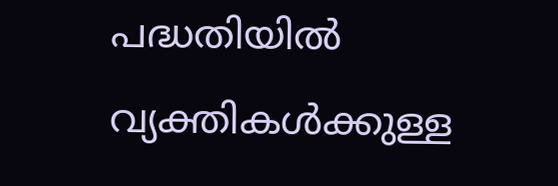പദ്ധതിയിൽ വ്യക്തികൾക്കുള്ള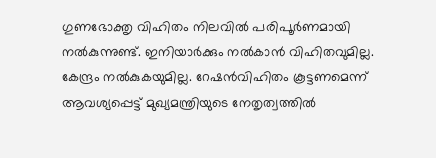ഗുണഭോക്തൃ വിഹിതം നിലവിൽ പരിപൂർണമായി നൽകുന്നുണ്ട്. ഇനിയാർക്കും നൽകാൻ വിഹിതവുമില്ല. കേന്ദ്രം നൽകുകയുമില്ല. റേഷൻവിഹിതം കൂട്ടണമെന്ന് ആവശ്യപ്പെട്ട് മുഖ്യമന്ത്രിയുടെ നേതൃത്വത്തിൽ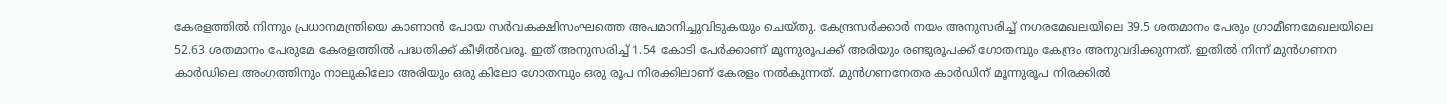കേരളത്തിൽ നിന്നും പ്രധാനമന്ത്രിയെ കാണാൻ പോയ സർവകക്ഷിസംഘത്തെ അപമാനിച്ചുവിടുകയും ചെയ്തു. കേന്ദ്രസർക്കാർ നയം അനുസരിച്ച് നഗരമേഖലയിലെ 39.5 ശതമാനം പേരും ഗ്രാമീണമേഖലയിലെ 52.63 ശതമാനം പേരുമേ കേരളത്തിൽ പദ്ധതിക്ക് കീഴിൽവരൂ. ഇത് അനുസരിച്ച് 1.54 കോടി പേർക്കാണ് മൂന്നുരൂപക്ക് അരിയും രണ്ടുരൂപക്ക് ഗോതമ്പും കേന്ദ്രം അനുവദിക്കുന്നത്. ഇതിൽ നിന്ന് മുൻഗണന കാർഡിലെ അംഗത്തിനും നാലുകിലോ അരിയും ഒരു കിലോ ഗോതമ്പും ഒരു രൂപ നിരക്കിലാണ് കേരളം നൽകുന്നത്. മുൻഗണനേതര കാർഡിന് മൂന്നുരൂപ നിരക്കിൽ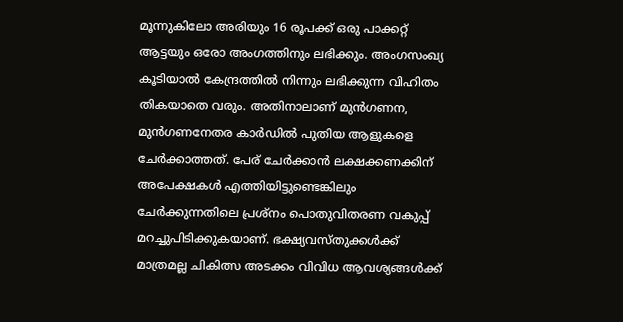മൂന്നുകിലോ അരിയും 16 രൂപക്ക് ഒരു പാക്കറ്റ് ആട്ടയും ഒരോ അംഗത്തിനും ലഭിക്കും. അംഗസംഖ്യ കൂടിയാൽ കേന്ദ്രത്തിൽ നിന്നും ലഭിക്കുന്ന വിഹിതം തികയാതെ വരും. അതിനാലാണ് മുൻഗണന, മുൻഗണനേതര കാർഡിൽ പുതിയ ആളുകളെ ചേർക്കാത്തത്. പേര് ചേർക്കാൻ ലക്ഷക്കണക്കിന് അപേക്ഷകൾ എത്തിയിട്ടുണ്ടെങ്കിലും ചേർക്കുന്നതിലെ പ്രശ്നം പൊതുവിതരണ വകുപ്പ് മറച്ചുപിടിക്കുകയാണ്. ഭക്ഷ്യവസ്തുക്കൾക്ക് മാത്രമല്ല ചികിത്സ അടക്കം വിവിധ ആവശ്യങ്ങൾക്ക്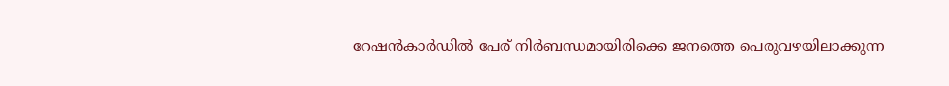റേഷൻകാർഡിൽ പേര് നിർബന്ധമായിരിക്കെ ജനത്തെ പെരുവഴയിലാക്കുന്ന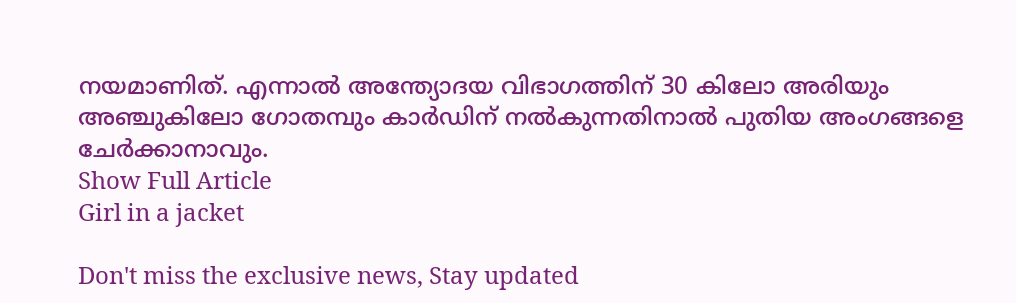നയമാണിത്. എന്നാൽ അന്ത്യോദയ വിഭാഗത്തിന് 30 കിലോ അരിയും അഞ്ചുകിലോ ഗോതമ്പും കാർഡിന് നൽകുന്നതിനാൽ പുതിയ അംഗങ്ങളെ ചേർക്കാനാവും.
Show Full Article
Girl in a jacket

Don't miss the exclusive news, Stay updated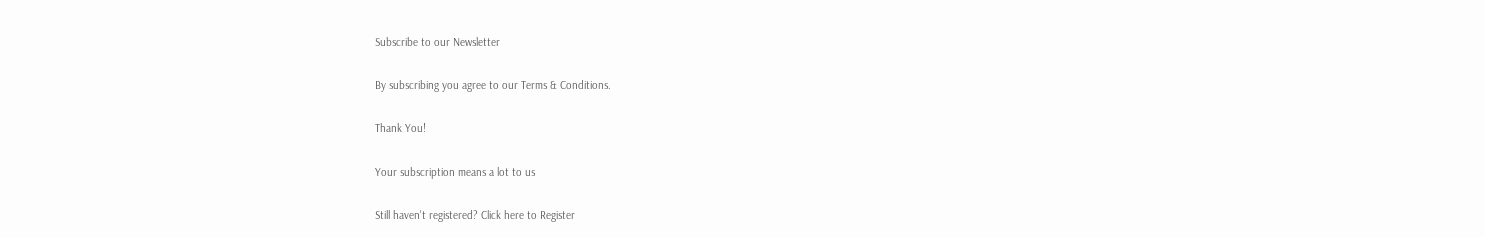Subscribe to our Newsletter

By subscribing you agree to our Terms & Conditions.

Thank You!

Your subscription means a lot to us

Still haven't registered? Click here to Register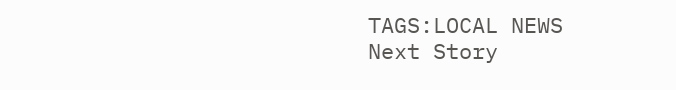TAGS:LOCAL NEWS
Next Story